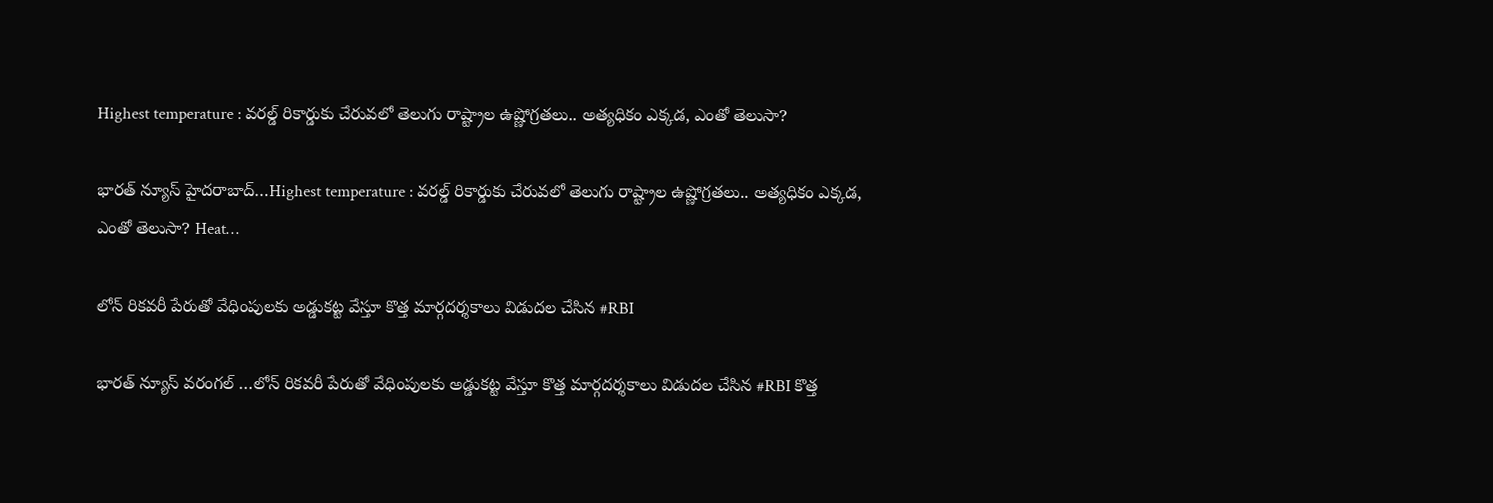Highest temperature : వరల్డ్ రికార్డుకు చేరువలో తెలుగు రాష్ట్రాల ఉష్ణోగ్రతలు.. అత్యధికం ఎక్కడ, ఎంతో తెలుసా?

భారత్ న్యూస్ హైదరాబాద్…Highest temperature : వరల్డ్ రికార్డుకు చేరువలో తెలుగు రాష్ట్రాల ఉష్ణోగ్రతలు.. అత్యధికం ఎక్కడ, ఎంతో తెలుసా? Heat…

లోన్ రికవరీ పేరుతో వేధింపులకు అడ్డుకట్ట వేస్తూ కొత్త మార్గదర్శకాలు విడుదల చేసిన #RBI

భారత్ న్యూస్ వరంగల్ …లోన్ రికవరీ పేరుతో వేధింపులకు అడ్డుకట్ట వేస్తూ కొత్త మార్గదర్శకాలు విడుదల చేసిన #RBI కొత్త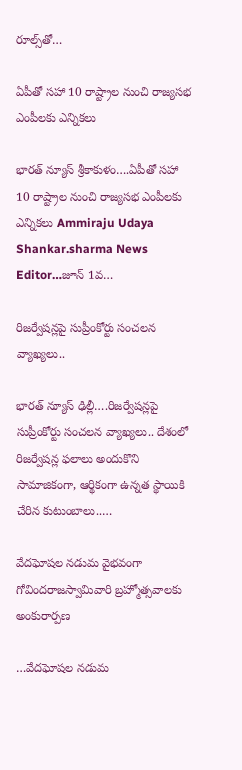రూల్స్‌తో…

ఏపీతో సహా 10 రాష్ట్రాల నుంచి రాజ్యసభ ఎంపీలకు ఎన్నికలు

భారత్ న్యూస్ శ్రీకాకుళం….ఏపీతో సహా 10 రాష్ట్రాల నుంచి రాజ్యసభ ఎంపీలకు ఎన్నికలు Ammiraju Udaya Shankar.sharma News Editor…జూన్ 1వ…

రిజర్వేషన్లపై సుప్రీంకోర్టు సంచలన వ్యాఖ్యలు..

భారత్ న్యూస్ ఢిల్లీ….రిజర్వేషన్లపై సుప్రీంకోర్టు సంచలన వ్యాఖ్యలు.. దేశంలో రిజర్వేషన్ల ఫలాలు అందుకొని సామాజికంగా, ఆర్థికంగా ఉన్నత స్థాయికి చేరిన కుటుంబాలు..…

వేదఘోషల నడుమ వైభవంగా గోవిందరాజస్వామివారి బ్రహ్మోత్సవాలకు అంకురార్పణ

…వేదఘోషల నడుమ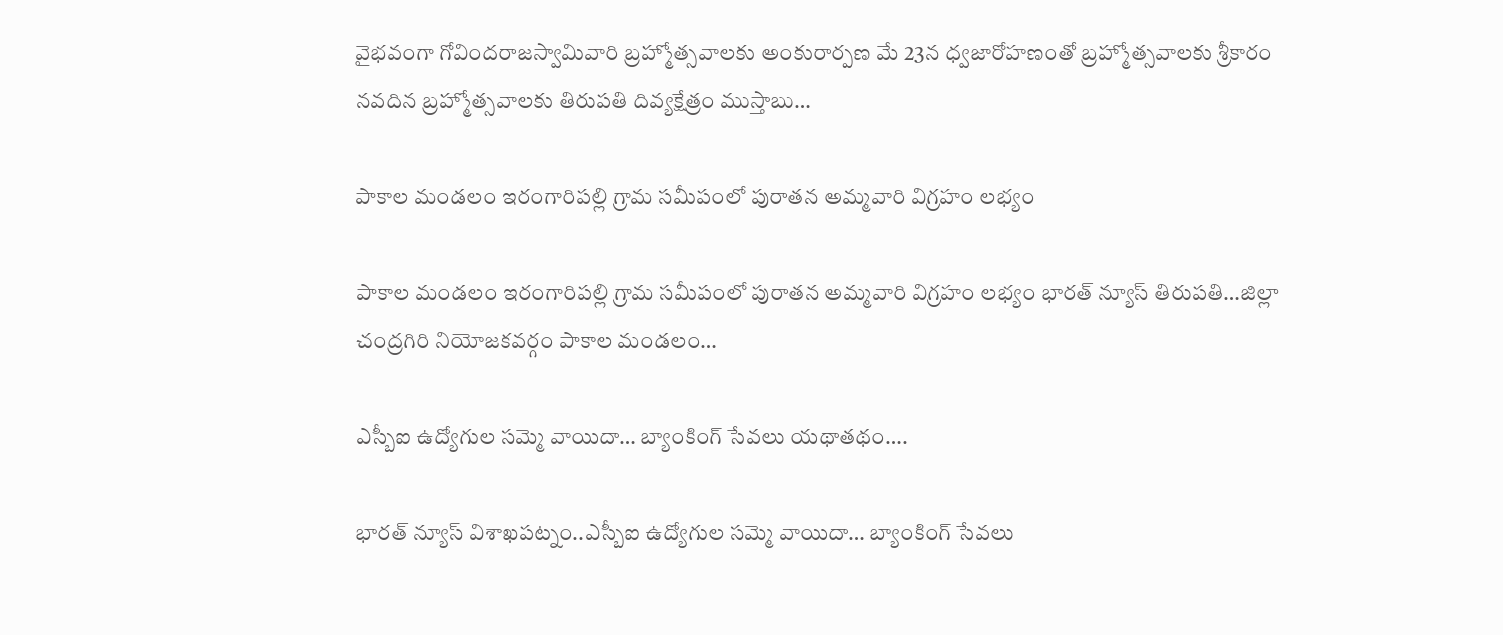వైభవంగా గోవిందరాజస్వామివారి బ్రహ్మోత్సవాలకు అంకురార్పణ మే 23న ధ్వజారోహణంతో బ్రహ్మోత్సవాలకు శ్రీకారం నవదిన బ్రహ్మోత్సవాలకు తిరుపతి దివ్యక్షేత్రం ముస్తాబు…

పాకాల మండలం ఇరంగారిపల్లి గ్రామ సమీపంలో పురాతన అమ్మవారి విగ్రహం లభ్యం

పాకాల మండలం ఇరంగారిపల్లి గ్రామ సమీపంలో పురాతన అమ్మవారి విగ్రహం లభ్యం భారత్ న్యూస్ తిరుపతి…జిల్లా చంద్రగిరి నియోజకవర్గం పాకాల మండలం…

ఎస్బీఐ ఉద్యోగుల సమ్మె వాయిదా… బ్యాంకింగ్ సేవలు యథాతథం….

భారత్ న్యూస్ విశాఖపట్నం..ఎస్బీఐ ఉద్యోగుల సమ్మె వాయిదా… బ్యాంకింగ్ సేవలు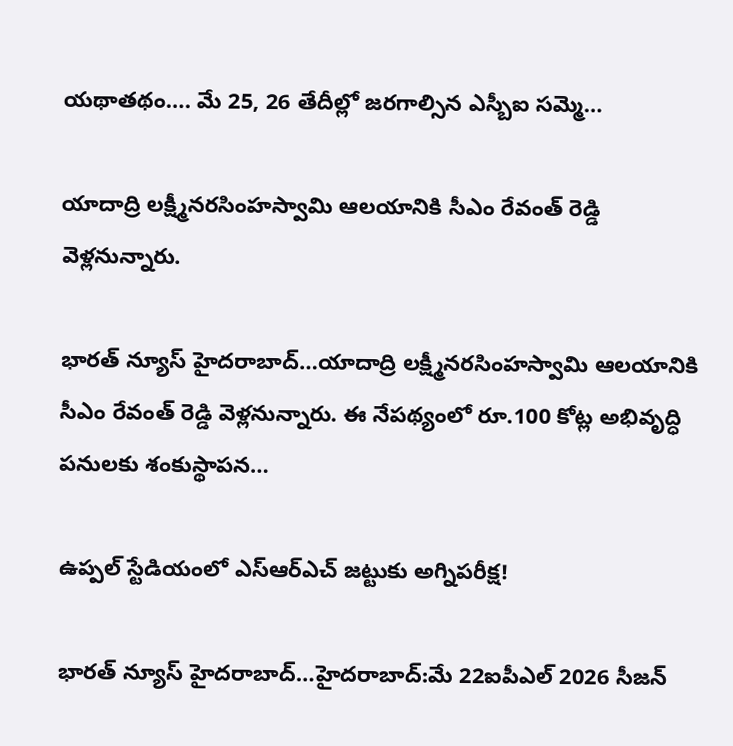యథాతథం…. మే 25, 26 తేదీల్లో జరగాల్సిన ఎస్బీఐ సమ్మె…

యాదాద్రి లక్ష్మీనరసింహస్వామి ఆలయానికి సీఎం రేవంత్ రెడ్డి వెళ్లనున్నారు.

భారత్ న్యూస్ హైదరాబాద్…యాదాద్రి లక్ష్మీనరసింహస్వామి ఆలయానికి సీఎం రేవంత్ రెడ్డి వెళ్లనున్నారు. ఈ నేపథ్యంలో రూ.100 కోట్ల అభివృద్ధి పనులకు శంకుస్థాపన…

ఉప్పల్ స్టేడియంలో ఎస్ఆర్ఎచ్ జట్టుకు అగ్నిపరీక్ష!

భారత్ న్యూస్ హైదరాబాద్…హైదరాబాద్:మే 22ఐపీఎల్ 2026 సీజన్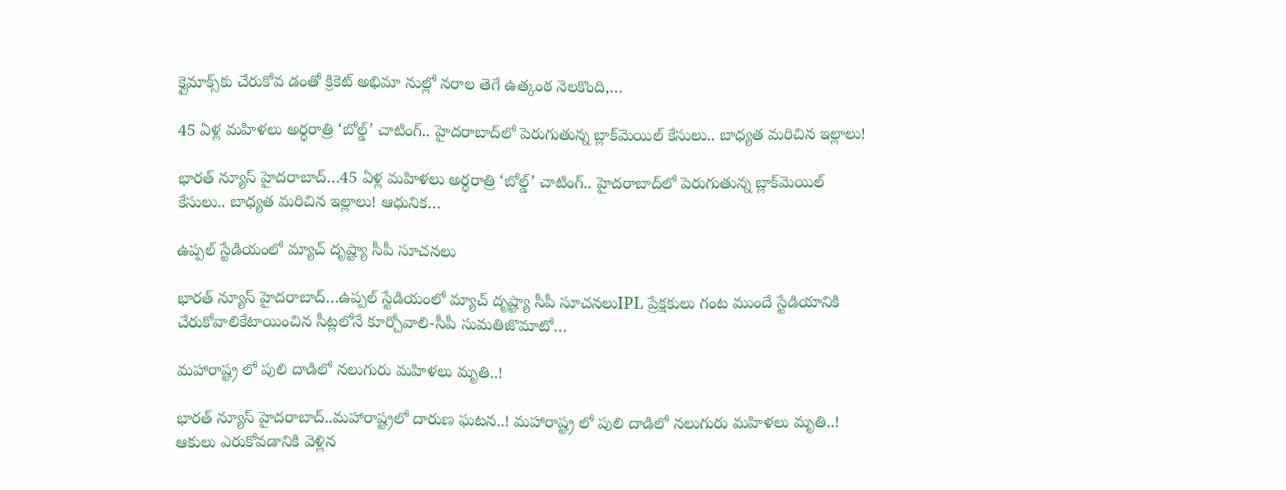క్లైమాక్స్‌కు చేరుకోవ డంతో క్రికెట్ అభిమా నుల్లో నరాల తెగే ఉత్కంఠ నెలకొంది,…

45 ఏళ్ల మహిళలు అర్ధరాత్రి ‘బోల్డ్’ చాటింగ్.. హైదరాబాద్‌లో పెరుగుతున్న బ్లాక్‌మెయిల్ కేసులు.. బాధ్యత మరిచిన ఇల్లాలు!

భారత్ న్యూస్ హైదరాబాద్…45 ఏళ్ల మహిళలు అర్ధరాత్రి ‘బోల్డ్’ చాటింగ్.. హైదరాబాద్‌లో పెరుగుతున్న బ్లాక్‌మెయిల్ కేసులు.. బాధ్యత మరిచిన ఇల్లాలు! ఆధునిక…

ఉప్పల్‌ స్టేడియంలో మ్యాచ్‌ దృష్ట్యా సీపీ సూచనలు

భారత్ న్యూస్ హైదరాబాద్…ఉప్పల్‌ స్టేడియంలో మ్యాచ్‌ దృష్ట్యా సీపీ సూచనలుIPL ప్రేక్షకులు గంట ముందే స్టేడియానికి చేరుకోవాలికేటాయించిన సీట్లలోనే కూర్చోవాలి-సీపీ సుమతిజొమాటో…

మహారాష్ట్ర లో పులి దాడిలో నలుగురు మహిళలు మృతి..!

భారత్ న్యూస్ హైదరాబాద్..మహారాష్ట్రలో దారుణ ఘటన..! మహారాష్ట్ర లో పులి దాడిలో నలుగురు మహిళలు మృతి..! ఆకులు ఎరుకోవడానికి వెళ్లిన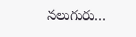నలుగురు…